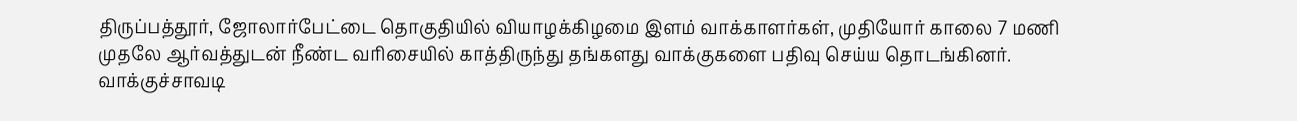திருப்பத்தூர், ஜோலார்பேட்டை தொகுதியில் வியாழக்கிழமை இளம் வாக்காளர்கள், முதியோர் காலை 7 மணி முதலே ஆர்வத்துடன் நீண்ட வரிசையில் காத்திருந்து தங்களது வாக்குகளை பதிவு செய்ய தொடங்கினர்.
வாக்குச்சாவடி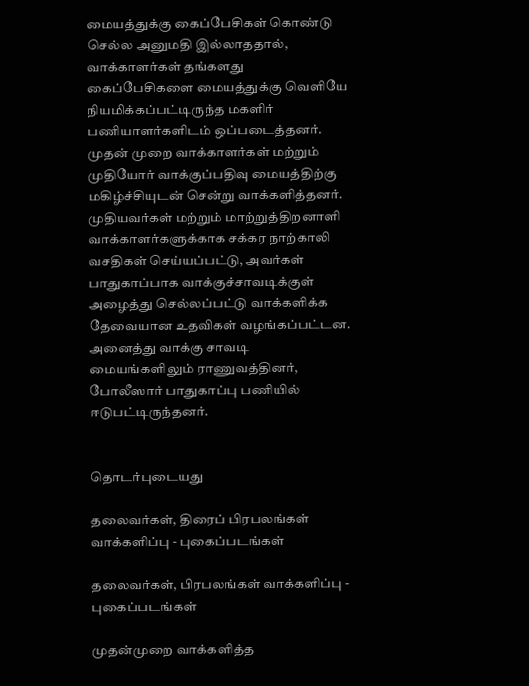மையத்துக்கு கைப்பேசிகள் கொண்டு செல்ல அனுமதி இல்லாததால், வாக்காளர்கள் தங்களது கைப்பேசிகளை மையத்துக்கு வெளியே நியமிக்கப்பட்டிருந்த மகளிர் பணியாளர்களிடம் ஒப்படைத்தனர்.
முதன் முறை வாக்காளர்கள் மற்றும் முதியோர் வாக்குப்பதிவு மையத்திற்கு மகிழ்ச்சியுடன் சென்று வாக்களித்தனர். முதியவர்கள் மற்றும் மாற்றுத்திறனாளி வாக்காளர்களுக்காக சக்கர நாற்காலி வசதிகள் செய்யப்பட்டு, அவர்கள் பாதுகாப்பாக வாக்குச்சாவடிக்குள் அழைத்து செல்லப்பட்டு வாக்களிக்க தேவையான உதவிகள் வழங்கப்பட்டன. அனைத்து வாக்கு சாவடி மையங்களிலும் ராணுவத்தினர், போலீஸார் பாதுகாப்பு பணியில் ஈடுபட்டிருந்தனர்.


தொடர்புடையது

தலைவர்கள், திரைப் பிரபலங்கள் வாக்களிப்பு - புகைப்படங்கள்

தலைவர்கள், பிரபலங்கள் வாக்களிப்பு - புகைப்படங்கள்

முதன்முறை வாக்களித்த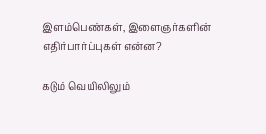இளம்பெண்கள், இளைஞர்களின் எதிர்பார்ப்புகள் என்ன?

கடும் வெயிலிலும்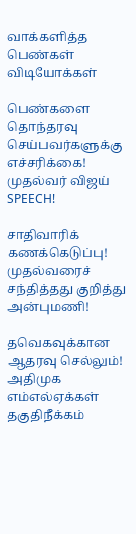வாக்களித்த பெண்கள்
விடியோக்கள்

பெண்களை தொந்தரவு செய்பவர்களுக்கு எச்சரிக்கை! முதல்வர் விஜய் SPEECH!

சாதிவாரிக் கணக்கெடுப்பு! முதல்வரைச் சந்தித்தது குறித்து அன்புமணி!

தவெகவுக்கான ஆதரவு செல்லும்! அதிமுக எம்எல்ஏக்கள் தகுதிநீக்கம்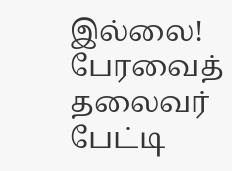இல்லை! பேரவைத் தலைவர் பேட்டி